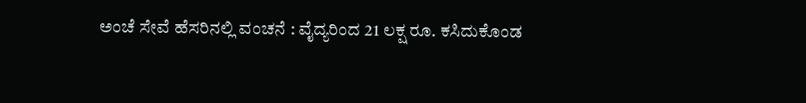ಅಂಚೆ ಸೇವೆ ಹೆಸರಿನಲ್ಲಿ ವಂಚನೆ : ವೈದ್ಯರಿಂದ 21 ಲಕ್ಷ ರೂ. ಕಸಿದುಕೊಂಡ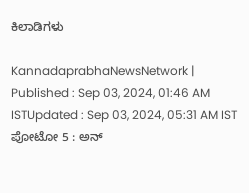ಕಿಲಾಡಿಗಳು

KannadaprabhaNewsNetwork |
Published : Sep 03, 2024, 01:46 AM ISTUpdated : Sep 03, 2024, 05:31 AM IST
ಪೋಟೋ 5 : ಅನ್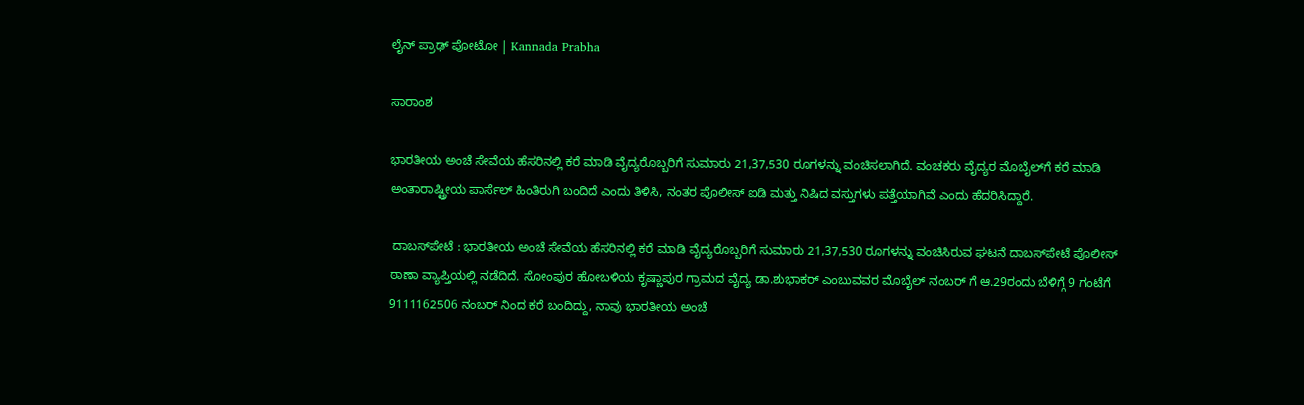ಲೈನ್ ಪ್ರಾಢ್ ಪೋಟೋ | Kannada Prabha

ಸಾರಾಂಶ

ಭಾರತೀಯ ಅಂಚೆ ಸೇವೆಯ ಹೆಸರಿನಲ್ಲಿ ಕರೆ ಮಾಡಿ ವೈದ್ಯರೊಬ್ಬರಿಗೆ ಸುಮಾರು 21,37,530 ರೂಗಳನ್ನು ವಂಚಿಸಲಾಗಿದೆ. ವಂಚಕರು ವೈದ್ಯರ ಮೊಬೈಲ್‌ಗೆ ಕರೆ ಮಾಡಿ ಅಂತಾರಾಷ್ಟ್ರೀಯ ಪಾರ್ಸೆಲ್ ಹಿಂತಿರುಗಿ ಬಂದಿದೆ ಎಂದು ತಿಳಿಸಿ, ನಂತರ ಪೊಲೀಸ್ ಐಡಿ ಮತ್ತು ನಿಷಿದ ವಸ್ತುಗಳು ಪತ್ತೆಯಾಗಿವೆ ಎಂದು ಹೆದರಿಸಿದ್ದಾರೆ.

 ದಾಬಸ್‌ಪೇಟೆ : ಭಾರತೀಯ ಅಂಚೆ ಸೇವೆಯ ಹೆಸರಿನಲ್ಲಿ ಕರೆ ಮಾಡಿ ವೈದ್ಯರೊಬ್ಬರಿಗೆ ಸುಮಾರು 21,37,530 ರೂಗಳನ್ನು ವಂಚಿಸಿರುವ ಘಟನೆ ದಾಬಸ್‌ಪೇಟೆ ಪೊಲೀಸ್ ಠಾಣಾ ವ್ಯಾಪ್ತಿಯಲ್ಲಿ ನಡೆದಿದೆ. ಸೋಂಪುರ ಹೋಬಳಿಯ ಕೃಷ್ಣಾಪುರ ಗ್ರಾಮದ ವೈದ್ಯ ಡಾ.ಶುಭಾಕರ್ ಎಂಬುವವರ ಮೊಬೈಲ್ ನಂಬರ್ ಗೆ ಆ.29ರಂದು ಬೆಳಿಗ್ಗೆ 9 ಗಂಟೆಗೆ 9111162506 ನಂಬರ್ ನಿಂದ ಕರೆ ಬಂದಿದ್ದು, ನಾವು ಭಾರತೀಯ ಅಂಚೆ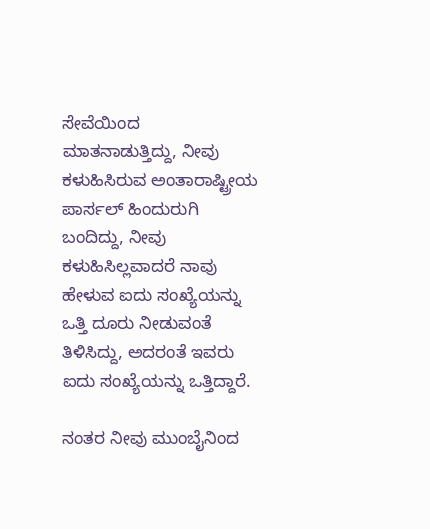ಸೇವೆಯಿಂದ ಮಾತನಾಡುತ್ತಿದ್ದು, ನೀವು ಕಳುಹಿಸಿರುವ ಅಂತಾರಾಷ್ಟ್ರೀಯ ಪಾರ್ಸಲ್ ಹಿಂದುರುಗಿ ಬಂದಿದ್ದು, ನೀವು ಕಳುಹಿಸಿಲ್ಲವಾದರೆ ನಾವು ಹೇಳುವ ಐದು ಸಂಖ್ಯೆಯನ್ನು ಒತ್ತಿ ದೂರು ನೀಡುವಂತೆ ತಿಳಿಸಿದ್ದು, ಅದರಂತೆ ಇವರು ಐದು ಸಂಖ್ಯೆಯನ್ನು ಒತ್ತಿದ್ದಾರೆ.

ನಂತರ ನೀವು ಮುಂಬೈನಿಂದ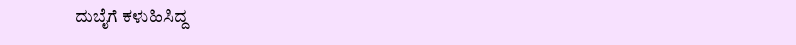ದುಬೈಗೆ ಕಳುಹಿಸಿದ್ದ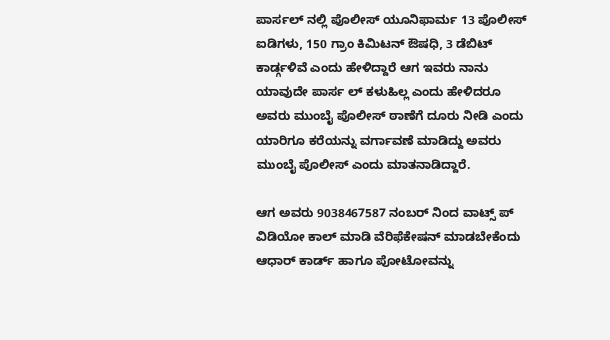ಪಾರ್ಸಲ್ ನಲ್ಲಿ ಪೊಲೀಸ್ ಯೂನಿಫಾರ್ಮ 13 ಪೊಲೀಸ್ ಐಡಿಗಳು, 150 ಗ್ರಾಂ ಕಿಮಿಟನ್ ಔಷಧಿ, 3 ಡೆಬಿಟ್ ಕಾರ್ಡ್ಗಳಿವೆ ಎಂದು ಹೇಳಿದ್ದಾರೆ ಆಗ ಇವರು ನಾನು ಯಾವುದೇ ಪಾರ್ಸ ಲ್ ಕಳುಹಿಲ್ಲ ಎಂದು ಹೇಳಿದರೂ ಅವರು ಮುಂಬೈ ಪೊಲೀಸ್ ಠಾಣೆಗೆ ದೂರು ನೀಡಿ ಎಂದು ಯಾರಿಗೂ ಕರೆಯನ್ನು ವರ್ಗಾವಣೆ ಮಾಡಿದ್ದು ಅವರು ಮುಂಬೈ ಪೊಲೀಸ್ ಎಂದು ಮಾತನಾಡಿದ್ದಾರೆ.

ಆಗ ಅವರು 9038467587 ನಂಬರ್ ನಿಂದ ವಾಟ್ಸ್ ಪ್ ವಿಡಿಯೋ ಕಾಲ್ ಮಾಡಿ ವೆರಿಫೆಕೇಷನ್ ಮಾಡಬೇಕೆಂದು ಆಧಾರ್ ಕಾರ್ಡ್ ಹಾಗೂ ಪೋಟೋವನ್ನು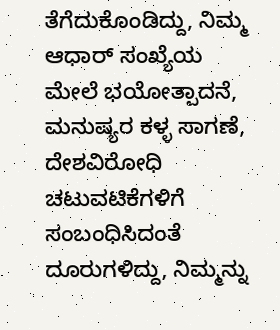ತೆಗೆದುಕೊಂಡಿದ್ದು, ನಿಮ್ಮ ಆಧಾರ್ ಸಂಖ್ಯೆಯ ಮೇಲೆ ಭಯೋತ್ಪಾದನೆ, ಮನುಷ್ಯರ ಕಳ್ಳ ಸಾಗಣೆ, ದೇಶವಿರೋಧಿ ಚಟುವಟಿಕೆಗಳಿಗೆ ಸಂಬಂಧಿಸಿದಂತೆ ದೂರುಗಳಿದ್ದು, ನಿಮ್ಮನ್ನು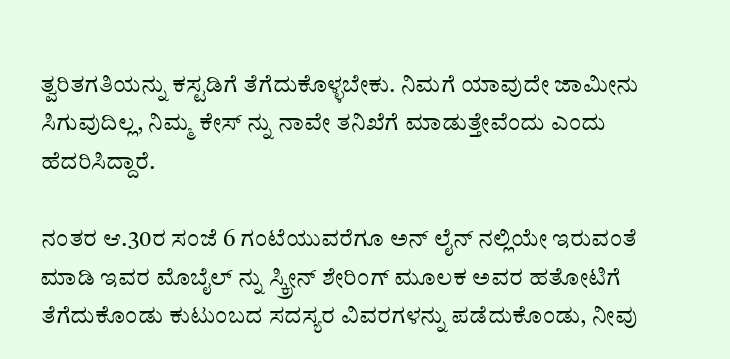ತ್ವರಿತಗತಿಯನ್ನು ಕಸ್ಟಡಿಗೆ ತೆಗೆದುಕೊಳ್ಳಬೇಕು. ನಿಮಗೆ ಯಾವುದೇ ಜಾಮೀನು ಸಿಗುವುದಿಲ್ಲ, ನಿಮ್ಮ ಕೇಸ್ ನ್ನು ನಾವೇ ತನಿಖೆಗೆ ಮಾಡುತ್ತೇವೆಂದು ಎಂದು ಹೆದರಿಸಿದ್ದಾರೆ.

ನಂತರ ಆ.30ರ ಸಂಜೆ 6 ಗಂಟೆಯುವರೆಗೂ ಅನ್ ಲೈನ್ ನಲ್ಲಿಯೇ ಇರುವಂತೆ ಮಾಡಿ ಇವರ ಮೊಬೈಲ್ ನ್ನು ಸ್ಕ್ರೀನ್ ಶೇರಿಂಗ್ ಮೂಲಕ ಅವರ ಹತೋಟಿಗೆ ತೆಗೆದುಕೊಂಡು ಕುಟುಂಬದ ಸದಸ್ಯರ ವಿವರಗಳನ್ನು ಪಡೆದುಕೊಂಡು, ನೀವು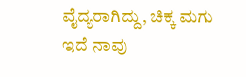ವೈದ್ಯರಾಗಿದ್ದು, ಚಿಕ್ಕ ಮಗು ಇದೆ ನಾವು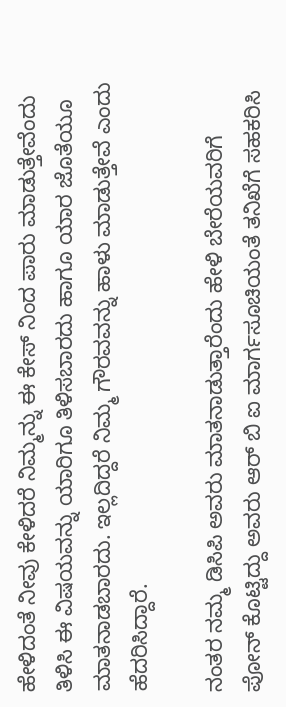ಹೇಳಿದಂತೆ ನೀವು ಕೇಳಿದರೆ ನಿಮ್ಮನ್ನು ಈ ಕೇಸ್ ನಿಂದ ಪಾರು ಮಾಡುತ್ತೇವೆಂದು ತಿಳಿಸಿ ಈ ವಿಷಯವನ್ನು ಯಾರಿಗೂ ತಿಳಿಸಬಾರದು ಹಾಗೂ ಯಾರ ಜೊತೆಯೂ ಮಾತನಾಡಬಾರದು. ಇಲ್ಲದಿದ್ದರೆ ನಿಮ್ಮ ಗೌರವವನ್ನು ಹಾಳು ಮಾಡುತ್ತೇವೆ ಎಂದು ಹೆದರಿಸಿದ್ದಾರೆ.

ನಂತರ ನಮ್ಮ ಡಿಸಿಪಿ ಅವರು ಮಾತನಾಡುತ್ತಾರೆಂದು ಹೇಳಿ ಬೇರೆಯವರಿಗೆ ಪೋನ್ ಕೊಟ್ಟಿದ್ದು ಅವರು ಆರ್ ಬಿ ಐ ಮಾರ್ಗಸೂಚಿಯಂತೆ ತನಿಖೆಗೆ ಸಹಕರಿಸಿ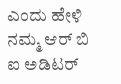ಎಂದು ಹೇಳಿ ನಮ್ಮ ಆರ್ ಬಿ ಐ ಅಡಿಟರ್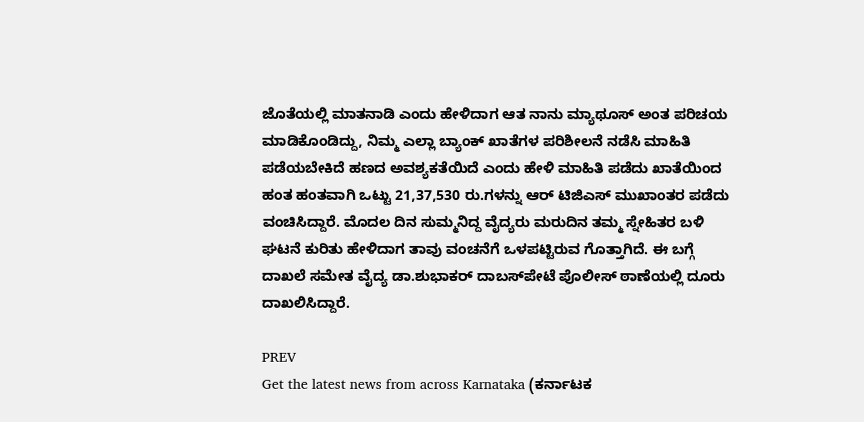ಜೊತೆಯಲ್ಲಿ ಮಾತನಾಡಿ ಎಂದು ಹೇಳಿದಾಗ ಆತ ನಾನು ಮ್ಯಾಥೂಸ್ ಅಂತ ಪರಿಚಯ ಮಾಡಿಕೊಂಡಿದ್ದು, ನಿಮ್ಮ ಎಲ್ಲಾ ಬ್ಯಾಂಕ್ ಖಾತೆಗಳ ಪರಿಶೀಲನೆ ನಡೆಸಿ ಮಾಹಿತಿ ಪಡೆಯಬೇಕಿದೆ ಹಣದ ಅವಶ್ಯಕತೆಯಿದೆ ಎಂದು ಹೇಳಿ ಮಾಹಿತಿ ಪಡೆದು ಖಾತೆಯಿಂದ ಹಂತ ಹಂತವಾಗಿ ಒಟ್ಟು 21,37,530 ರು.ಗಳನ್ನು ಆರ್ ಟಿಜಿಎಸ್ ಮುಖಾಂತರ ಪಡೆದು ವಂಚಿಸಿದ್ದಾರೆ. ಮೊದಲ ದಿನ ಸುಮ್ಮನಿದ್ದ ವೈದ್ಯರು ಮರುದಿನ ತಮ್ಮ ಸ್ನೇಹಿತರ ಬಳಿ ಘಟನೆ ಕುರಿತು ಹೇಳಿದಾಗ ತಾವು ವಂಚನೆಗೆ ಒಳಪಟ್ಟಿರುವ ಗೊತ್ತಾಗಿದೆ. ಈ ಬಗ್ಗೆ ದಾಖಲೆ ಸಮೇತ ವೈದ್ಯ ಡಾ.ಶುಭಾಕರ್ ದಾಬಸ್‌ಪೇಟೆ ಪೊಲೀಸ್ ಠಾಣೆಯಲ್ಲಿ ದೂರು ದಾಖಲಿಸಿದ್ದಾರೆ.

PREV
Get the latest news from across Karnataka (ಕರ್ನಾಟಕ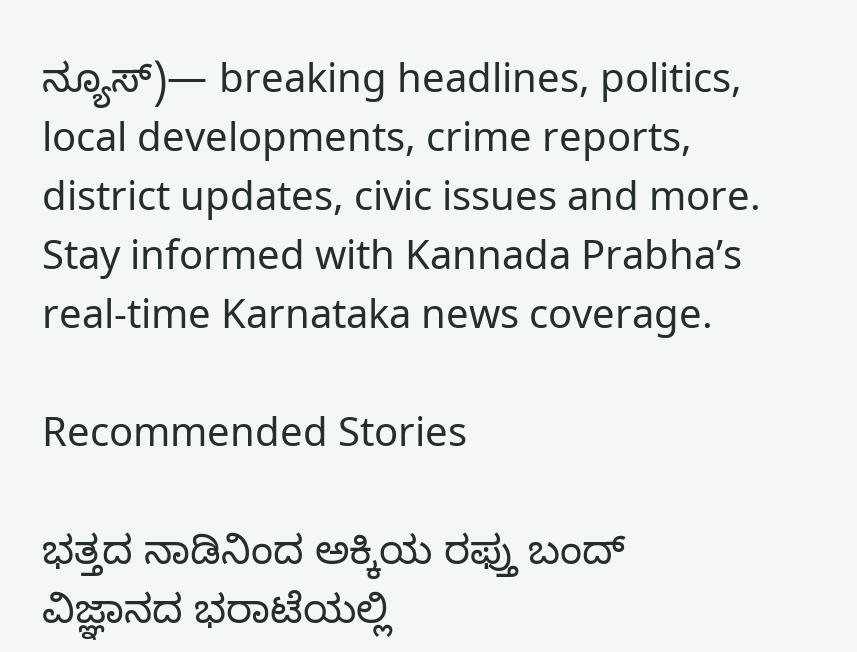ನ್ಯೂಸ್)— breaking headlines, politics, local developments, crime reports, district updates, civic issues and more. Stay informed with Kannada Prabha’s real‑time Karnataka news coverage.

Recommended Stories

ಭತ್ತದ ನಾಡಿನಿಂದ ಅಕ್ಕಿಯ ರಫ್ತು ಬಂದ್
ವಿಜ್ಞಾನದ ಭರಾಟೆಯಲ್ಲಿ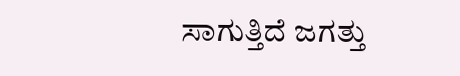ಸಾಗುತ್ತಿದೆ ಜಗತ್ತು